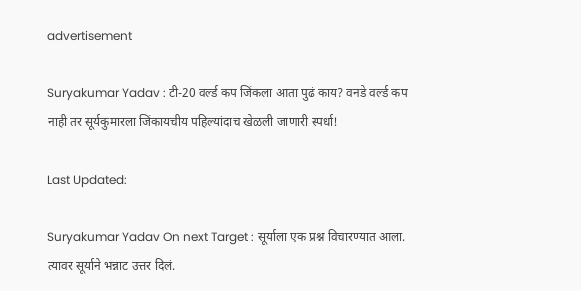advertisement

Suryakumar Yadav : टी-20 वर्ल्ड कप जिंकला आता पुढं काय? वनडे वर्ल्ड कप नाही तर सूर्यकुमारला जिंकायचीय पहिल्यांदाच खेळली जाणारी स्पर्धा!

Last Updated:

Suryakumar Yadav On next Target : सूर्याला एक प्रश्न विचारण्यात आला. त्यावर सूर्याने भन्नाट उत्तर दिलं.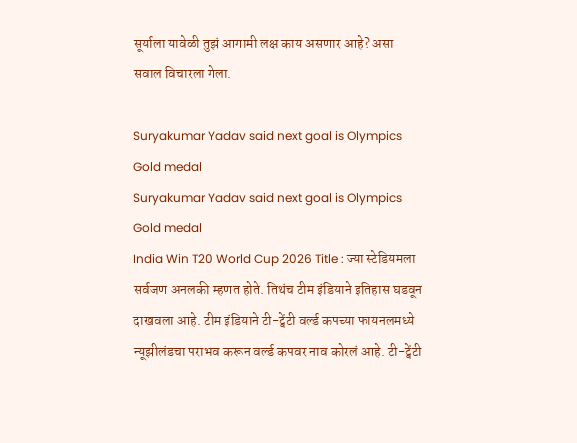सूर्याला यावेळी तुझं आगामी लक्ष काय असणार आहे? असा सवाल विचारला गेला.

Suryakumar Yadav said next goal is Olympics Gold medal
Suryakumar Yadav said next goal is Olympics Gold medal
India Win T20 World Cup 2026 Title : ज्या स्टेडियमला सर्वजण अनलकी म्हणत होते. तिथंच टीम इंडियाने इतिहास घडवून दाखवला आहे. टीम इंडियाने टी-ट्वेंटी वर्ल्ड कपच्या फायनलमध्ये न्यूझीलंडचा पराभव करून वर्ल्ड कपवर नाव कोरलं आहे. टी-ट्वेंटी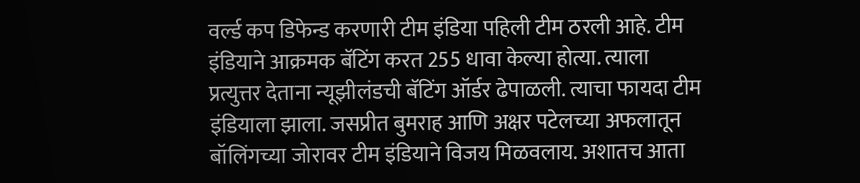वर्ल्ड कप डिफेन्ड करणारी टीम इंडिया पहिली टीम ठरली आहे. टीम इंडियाने आक्रमक बॅटिंग करत 255 धावा केल्या होत्या. त्याला प्रत्युत्तर देताना न्यूझीलंडची बॅटिंग ऑर्डर ढेपाळली. त्याचा फायदा टीम इंडियाला झाला. जसप्रीत बुमराह आणि अक्षर पटेलच्या अफलातून बॉलिंगच्या जोरावर टीम इंडियाने विजय मिळवलाय. अशातच आता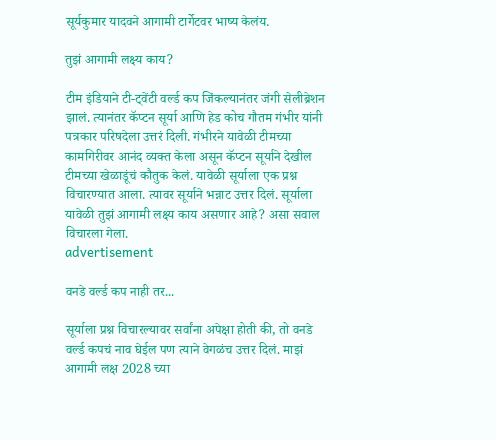सूर्यकुमार यादवने आगामी टार्गेटवर भाष्य केलंय.

तुझं आगामी लक्ष्य काय?

टीम इंडियाने टी-ट्वेंटी वर्ल्ड कप जिंकल्यानंतर जंगी सेलीब्रेशन झालं. त्यानंतर कॅप्टन सूर्या आणि हेड कोच गौतम गंभीर यांनी पत्रकार परिषदेला उत्तरं दिली. गंभीरने यावेळी टीमच्या कामगिरीवर आनंद व्यक्त केला असून कॅप्टन सूर्याने देखील टीमच्या खेळाडूंचं कौतुक केलं. यावेळी सूर्याला एक प्रश्न विचारण्यात आला. त्यावर सूर्याने भन्नाट उत्तर दिलं. सूर्याला यावेळी तुझं आगामी लक्ष्य काय असणार आहे? असा सवाल विचारला गेला.
advertisement

वनडे वर्ल्ड कप नाही तर...

सूर्याला प्रश्न विचारल्यावर सर्वांना अपेक्षा होती की, तो वनडे वर्ल्ड कपचं नाव घेईल पण त्याने वेगळंच उत्तर दिलं. माझं आगामी लक्ष 2028 च्या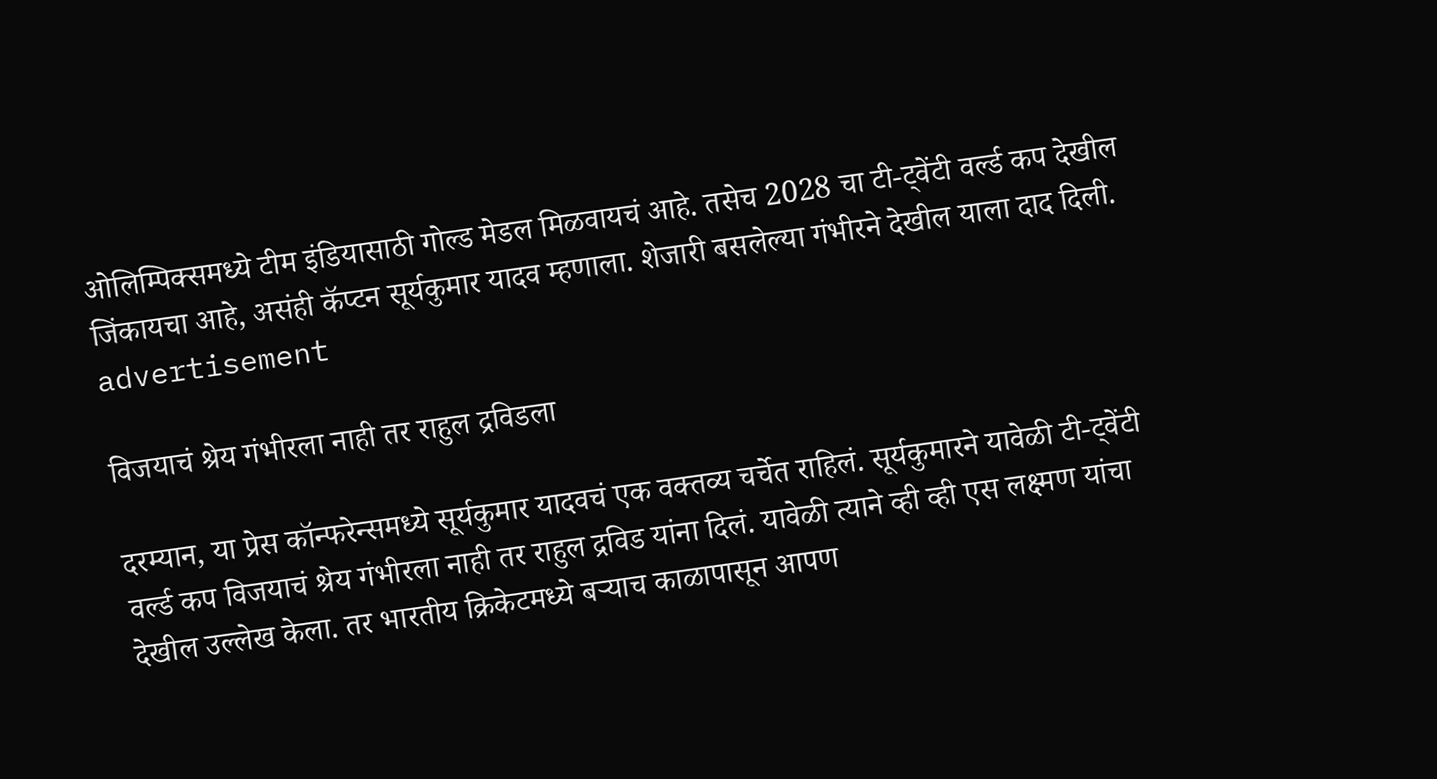ओलिम्पिक्समध्ये टीम इंडियासाठी गोल्ड मेडल मिळवायचं आहे. तसेच 2028 चा टी-ट्वेंटी वर्ल्ड कप देखील जिंकायचा आहे, असंही कॅप्टन सूर्यकुमार यादव म्हणाला. शेजारी बसलेल्या गंभीरने देखील याला दाद दिली.
advertisement

विजयाचं श्रेय गंभीरला नाही तर राहुल द्रविडला

दरम्यान, या प्रेस कॉन्फरेन्समध्ये सूर्यकुमार यादवचं एक वक्तव्य चर्चेत राहिलं. सूर्यकुमारने यावेळी टी-ट्वेंटी वर्ल्ड कप विजयाचं श्रेय गंभीरला नाही तर राहुल द्रविड यांना दिलं. यावेळी त्याने व्ही व्ही एस लक्ष्मण यांचा देखील उल्लेख केला. तर भारतीय क्रिकेटमध्ये बऱ्याच काळापासून आपण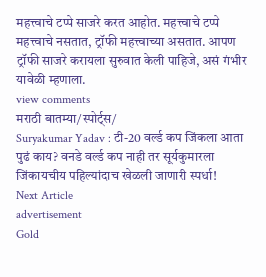महत्त्वाचे टप्पे साजरे करत आहोत. महत्त्वाचे टप्पे महत्त्वाचे नसतात, ट्रॉफी महत्त्वाच्या असतात. आपण ट्रॉफी साजरे करायला सुरुवात केली पाहिजे, असं गंभीर यावेळी म्हणाला.
view comments
मराठी बातम्या/स्पोर्ट्स/
Suryakumar Yadav : टी-20 वर्ल्ड कप जिंकला आता पुढं काय? वनडे वर्ल्ड कप नाही तर सूर्यकुमारला जिंकायचीय पहिल्यांदाच खेळली जाणारी स्पर्धा!
Next Article
advertisement
Gold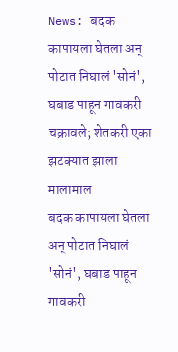News: बदक कापायला घेतला अन् पोटात निघालं 'सोनं', घबाड पाहून गावकरी चक्रावले; शेतकरी एका झटक्यात झाला मालामाल
बदक कापायला घेतला अन् पोटात निघालं 'सोनं', घबाड पाहून गावकरी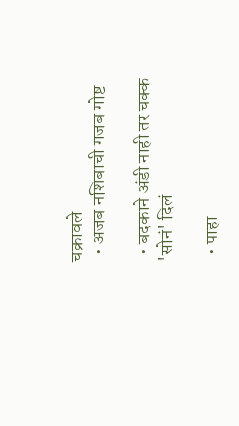चक्रावले
  • अजब नशिबाची गजब गोष्ट

  • बदकाने अंडी नाही तर चक्क 'सोनं' दिलं

  • पाहा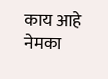काय आहे नेमका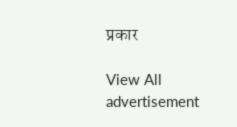प्रकार

View All
advertisement